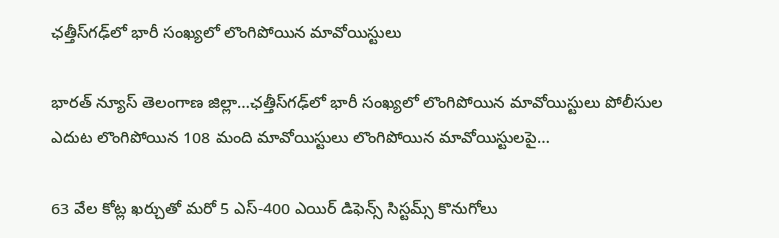ఛత్తీస్‌గఢ్‌లో భారీ సంఖ్యలో లొంగిపోయిన మావోయిస్టులు

భారత్ న్యూస్ తెలంగాణ జిల్లా…ఛత్తీస్‌గఢ్‌లో భారీ సంఖ్యలో లొంగిపోయిన మావోయిస్టులు పోలీసుల ఎదుట లొంగిపోయిన 108 మంది మావోయిస్టులు లొంగిపోయిన మావోయిస్టులపై…

63 వేల కోట్ల ఖ‌ర్చుతో మ‌రో 5 ఎస్-400 ఎయిర్ డిఫెన్స్ సిస్ట‌మ్స్ కొనుగోలు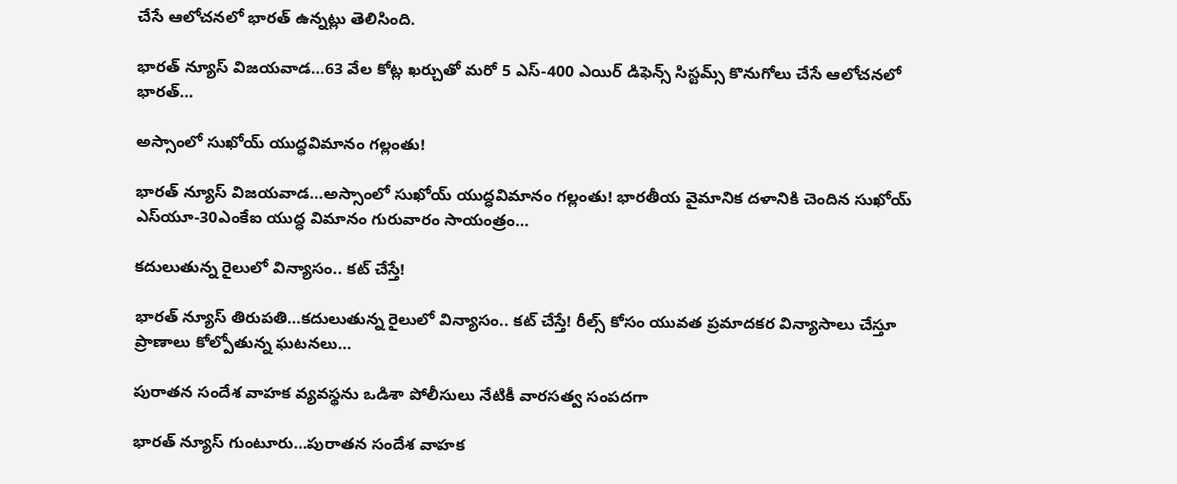చేసే ఆలోచ‌న‌లో భార‌త్ ఉన్న‌ట్లు తెలిసింది.

భారత్ న్యూస్ విజయవాడ…63 వేల కోట్ల ఖ‌ర్చుతో మ‌రో 5 ఎస్-400 ఎయిర్ డిఫెన్స్ సిస్ట‌మ్స్ కొనుగోలు చేసే ఆలోచ‌న‌లో భార‌త్…

అస్సాంలో సుఖోయ్ యుద్ధవిమానం గల్లంతు!

భారత్ న్యూస్ విజయవాడ…అస్సాంలో సుఖోయ్ యుద్ధవిమానం గల్లంతు! భారతీయ వైమానిక దళానికి చెందిన సుఖోయ్‌ ఎస్‌యూ-30ఎంకేఐ యుద్ధ విమానం గురువారం సాయంత్రం…

కదులుతున్న రైలులో విన్యాసం.. కట్ చేస్తే!

భారత్ న్యూస్ తిరుపతి…కదులుతున్న రైలులో విన్యాసం.. కట్ చేస్తే! రీల్స్ కోసం యువత ప్రమాదకర విన్యాసాలు చేస్తూ ప్రాణాలు కోల్పోతున్న ఘటనలు…

పురాతన సందేశ వాహక వ్యవస్థను ఒడిశా పోలీసులు నేటికీ వారసత్వ సంపదగా

భారత్ న్యూస్ గుంటూరు…పురాతన సందేశ వాహక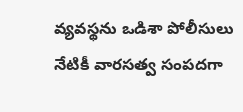వ్యవస్థను ఒడిశా పోలీసులు నేటికీ వారసత్వ సంపదగా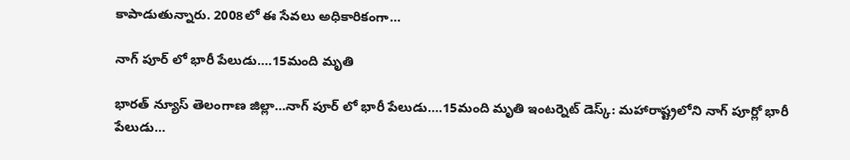కాపాడుతున్నారు. 2008లో ఈ సేవలు అధికారికంగా…

నాగ్ పూర్ లో భారీ పేలుడు….15మంది మృతి

భారత్ న్యూస్ తెలంగాణ జిల్లా…నాగ్ పూర్ లో భారీ పేలుడు….15మంది మృతి ఇంటర్నెట్ డెస్క్: మహారాష్ట్రలోని నాగ్ పూర్లో భారీ పేలుడు…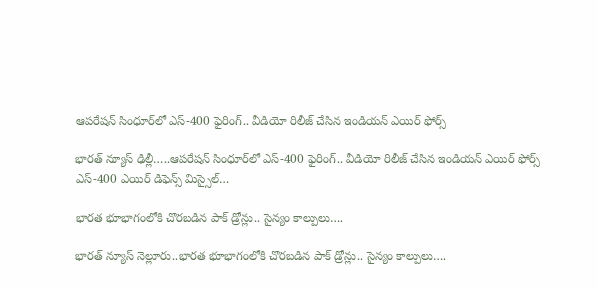ఆప‌రేష‌న్ సింధూర్‌లో ఎస్‌-400 ఫైరింగ్‌.. వీడియో రిలీజ్ చేసిన ఇండియన్ ఎయిర్ ఫోర్స్

భారత్ న్యూస్ ఢిల్లీ…..ఆప‌రేష‌న్ సింధూర్‌లో ఎస్‌-400 ఫైరింగ్‌.. వీడియో రిలీజ్ చేసిన ఇండియన్ ఎయిర్ ఫోర్స్ ఎస్‌-400 ఎయిర్ డిఫెన్స్ మిస్సైల్…

భారత భూభాగంలోకి చొరబడిన పాక్ డ్రోన్లు.. సైన్యం కాల్పులు….

భారత్ న్యూస్ నెల్లూరు..భారత భూభాగంలోకి చొరబడిన పాక్ డ్రోన్లు.. సైన్యం కాల్పులు….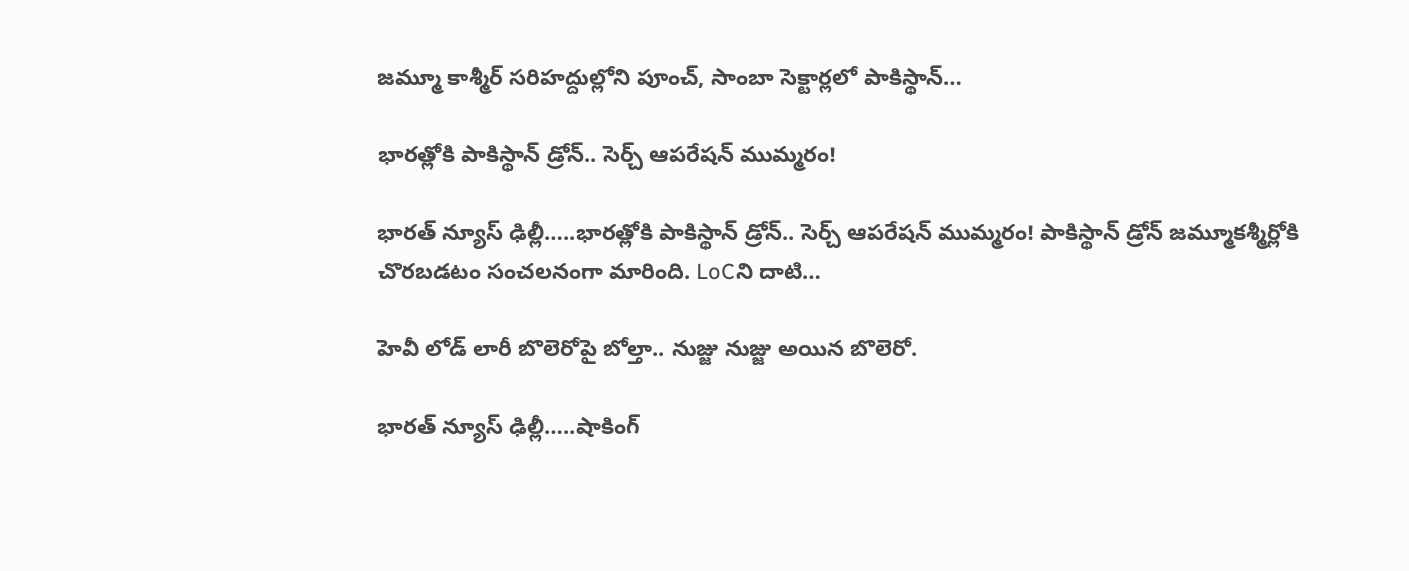జమ్మూ కాశ్మీర్ సరిహద్దుల్లోని పూంచ్, సాంబా సెక్టార్లలో పాకిస్థాన్…

భారత్లోకి పాకిస్థాన్ డ్రోన్.. సెర్చ్ ఆపరేషన్ ముమ్మరం!

భారత్ న్యూస్ ఢిల్లీ…..భారత్లోకి పాకిస్థాన్ డ్రోన్.. సెర్చ్ ఆపరేషన్ ముమ్మరం! పాకిస్థాన్ డ్రోన్ జమ్మూకశ్మీర్లోకి చొరబడటం సంచలనంగా మారింది. LoCని దాటి…

హెవీ లోడ్ లారీ బొలెరోపై బోల్తా.. నుజ్జు నుజ్జు అయిన బొలెరో.

భారత్ న్యూస్ ఢిల్లీ…..షాకింగ్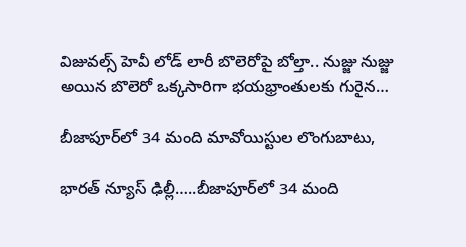విజువ‌ల్స్‌ హెవీ లోడ్ లారీ బొలెరోపై బోల్తా.. నుజ్జు నుజ్జు అయిన బొలెరో ఒక్క‌సారిగా భ‌య‌భ్రాంతుల‌కు గురైన…

బీజాపూర్‌లో 34 మంది మావోయిస్టుల లొంగుబాటు,

భారత్ న్యూస్ ఢిల్లీ…..బీజాపూర్‌లో 34 మంది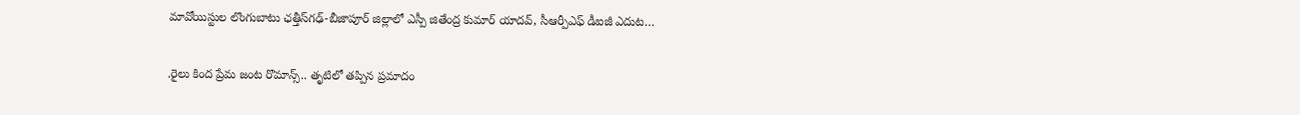మావోయిస్టుల లొంగుబాటు ఛత్తీస్‌గఢ్-బీజాపూర్‌ జిల్లాలో ఎస్పీ జితేంద్ర కుమార్ యాదవ్, సీఆర్పీఎఫ్ డీఐజీ ఎదుట…

.రైలు కింద ప్రేమ జంట రొమాన్స్.. తృటిలో తప్పిన ప్రమాదం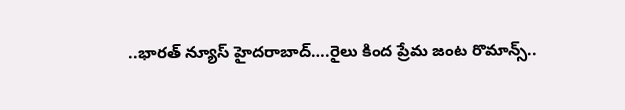..భారత్ న్యూస్ హైదరాబాద్….రైలు కింద ప్రేమ జంట రొమాన్స్..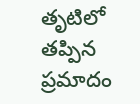తృటిలో తప్పిన ప్రమాదం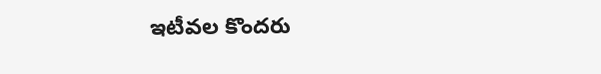ఇటీవల కొందరు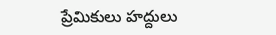ప్రేమికులు హద్దులు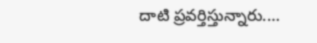దాటి ప్రవర్తిస్తున్నారు.…